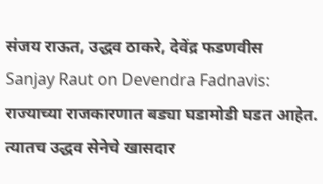संजय राऊत, उद्धव ठाकरे, देवेंद्र फडणवीस
Sanjay Raut on Devendra Fadnavis: राज्याच्या राजकारणात बड्या घडामोडी घडत आहेत. त्यातच उद्धव सेनेचे खासदार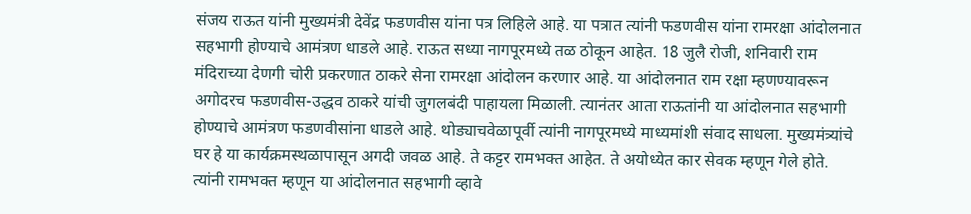संजय राऊत यांनी मुख्यमंत्री देवेंद्र फडणवीस यांना पत्र लिहिले आहे. या पत्रात त्यांनी फडणवीस यांना रामरक्षा आंदोलनात सहभागी होण्याचे आमंत्रण धाडले आहे. राऊत सध्या नागपूरमध्ये तळ ठोकून आहेत. 18 जुलै रोजी, शनिवारी राम मंदिराच्या देणगी चोरी प्रकरणात ठाकरे सेना रामरक्षा आंदोलन करणार आहे. या आंदोलनात राम रक्षा म्हणण्यावरून अगोदरच फडणवीस-उद्धव ठाकरे यांची जुगलबंदी पाहायला मिळाली. त्यानंतर आता राऊतांनी या आंदोलनात सहभागी होण्याचे आमंत्रण फडणवीसांना धाडले आहे. थोड्याचवेळापूर्वी त्यांनी नागपूरमध्ये माध्यमांशी संवाद साधला. मुख्यमंत्र्यांचे घर हे या कार्यक्रमस्थळापासून अगदी जवळ आहे. ते कट्टर रामभक्त आहेत. ते अयोध्येत कार सेवक म्हणून गेले होते. त्यांनी रामभक्त म्हणून या आंदोलनात सहभागी व्हावे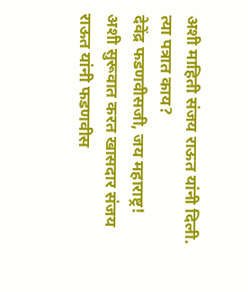अशी माहिती संजय राऊत यांनी दिली.
त्या पत्रात काय?
देवेंद्र फडणवीसजी, जय महाराष्ट्र! अशी सुरूवात करत खासदार संजय राऊत यांनी फडणवीस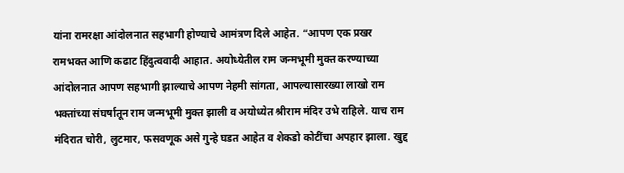यांना रामरक्षा आंदोलनात सहभागी होण्याचे आमंत्रण दिले आहेत. “आपण एक प्रखर रामभक्त आणि कढाट हिंदुत्ववादी आहात. अयोध्येतील राम जन्मभूमी मुक्त करण्याच्या आंदोलनात आपण सहभागी झाल्याचे आपण नेहमी सांगता, आपल्यासारख्या लाखो राम भक्तांच्या संघर्षातून राम जन्मभूमी मुक्त झाली व अयोध्येत श्रीराम मंदिर उभे राहिले. याच राम मंदिरात चोरी, लुटमार, फसवणूक असे गुन्हे घडत आहेत व शेकडो कोटींचा अपहार झाला. खुद्द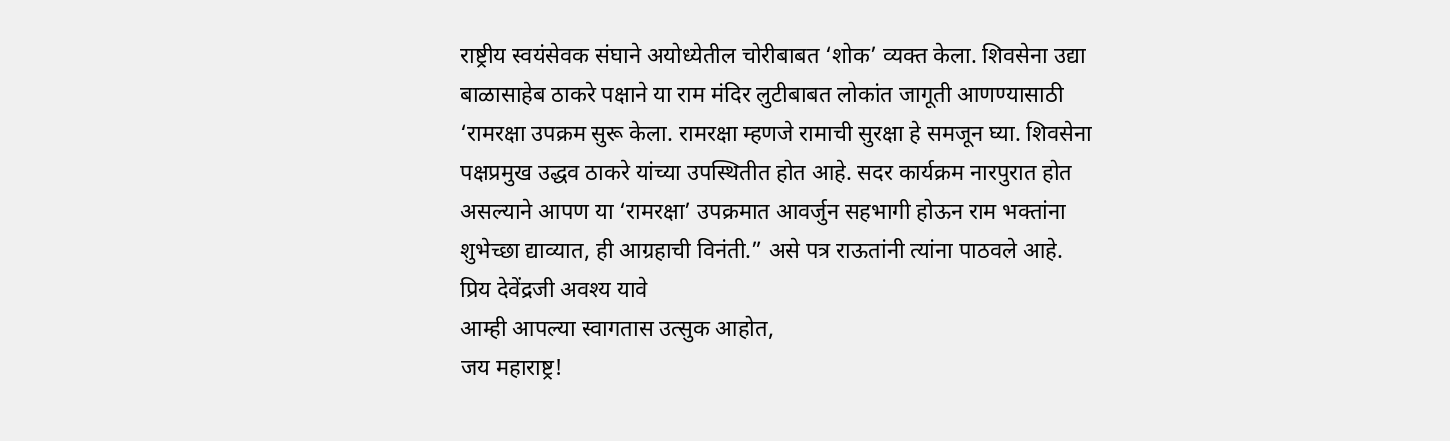राष्ट्रीय स्वयंसेवक संघाने अयोध्येतील चोरीबाबत ‘शोक’ व्यक्त केला. शिवसेना उद्या बाळासाहेब ठाकरे पक्षाने या राम मंदिर लुटीबाबत लोकांत जागूती आणण्यासाठी ‘रामरक्षा उपक्रम सुरू केला. रामरक्षा म्हणजे रामाची सुरक्षा हे समजून घ्या. शिवसेना पक्षप्रमुख उद्धव ठाकरे यांच्या उपस्थितीत होत आहे. सदर कार्यक्रम नारपुरात होत असल्याने आपण या ‘रामरक्षा’ उपक्रमात आवर्जुन सहभागी होऊन राम भक्तांना शुभेच्छा द्याव्यात, ही आग्रहाची विनंती.” असे पत्र राऊतांनी त्यांना पाठवले आहे.
प्रिय देवेंद्रजी अवश्य यावे
आम्ही आपल्या स्वागतास उत्सुक आहोत,
जय महाराष्ट्र!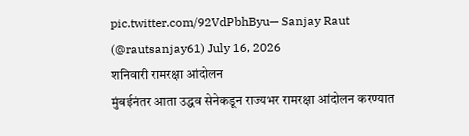pic.twitter.com/92VdPbhByu— Sanjay Raut (@rautsanjay61) July 16, 2026
शनिवारी रामरक्षा आंदोलन
मुंबईनंतर आता उद्धव सेनेकडून राज्यभर रामरक्षा आंदोलन करण्यात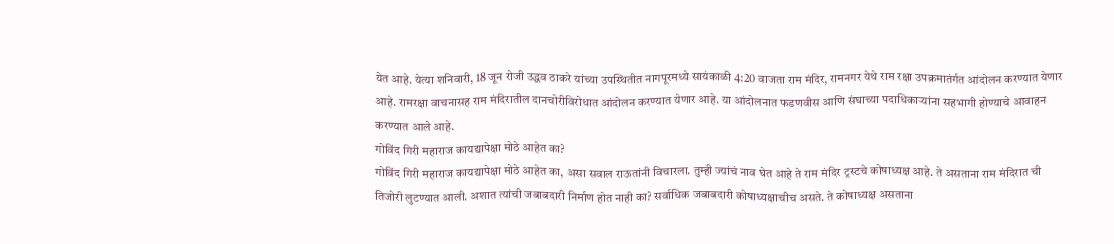येत आहे. येत्या शनिवारी, 18 जून रोजी उद्धव ठाकरे यांच्या उपस्थितीत नागपूरमध्ये सायंकाळी 4:20 वाजता राम मंदिर, रामनगर येथे राम रक्षा उपक्रमातंर्गत आंदोलन करण्यात येणार आहे. रामरक्षा वाचनासह राम मंदिरातील दानचोरीविरोधात आंदोलन करण्यात येणार आहे. या आंदोलनात फडणवीस आणि संघाच्या पदाधिकाऱ्यांना सहभागी होण्याचे आवाहन करण्यात आले आहे.
गोविंद गिरी महाराज कायद्यापेक्षा मोठे आहेत का?
गोविंद गिरी महाराज कायद्यापेक्षा मोठे आहेत का, असा सवाल राऊतांनी विचारला. तुम्ही ज्यांचं नाव घेत आहे ते राम मंदिर ट्रस्टचे कोषाध्यक्ष आहे. ते असताना राम मंदिरात ची तिजोरी लुटण्यात आली. अशात त्यांची जबाबदारी निर्माण होत नाही का? सर्वाधिक जबाबदारी कोषाध्यक्षाचीच असते. ते कोषाध्यक्ष असताना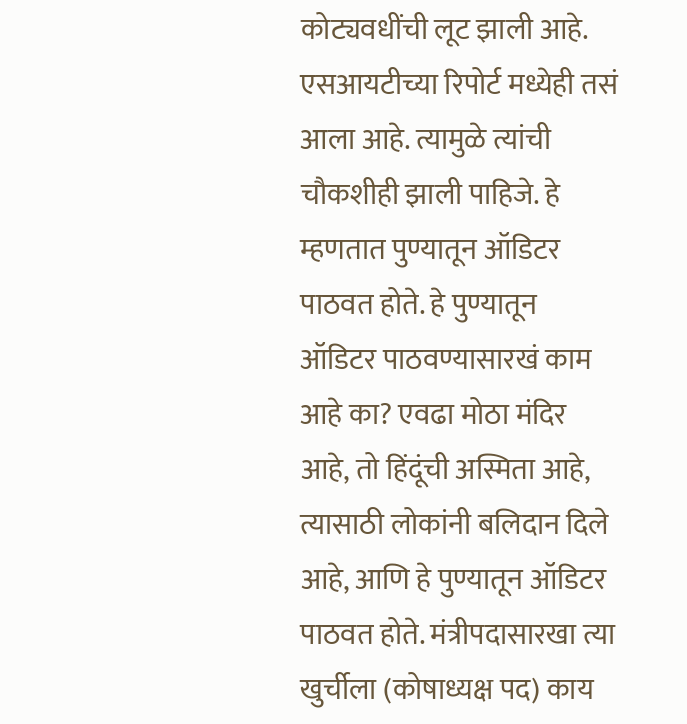कोट्यवधींची लूट झाली आहे. एसआयटीच्या रिपोर्ट मध्येही तसं आला आहे. त्यामुळे त्यांची चौकशीही झाली पाहिजे. हे म्हणतात पुण्यातून ऑडिटर पाठवत होते. हे पुण्यातून ऑडिटर पाठवण्यासारखं काम आहे का? एवढा मोठा मंदिर आहे, तो हिंदूंची अस्मिता आहे, त्यासाठी लोकांनी बलिदान दिले आहे, आणि हे पुण्यातून ऑडिटर पाठवत होते. मंत्रीपदासारखा त्या खुर्चीला (कोषाध्यक्ष पद) काय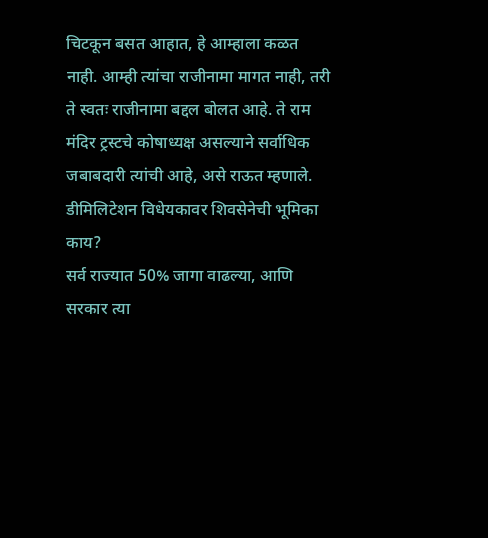चिटकून बसत आहात, हे आम्हाला कळत नाही. आम्ही त्यांचा राजीनामा मागत नाही, तरी ते स्वतः राजीनामा बद्दल बोलत आहे. ते राम मंदिर ट्रस्टचे कोषाध्यक्ष असल्याने सर्वाधिक जबाबदारी त्यांची आहे, असे राऊत म्हणाले.
डीमिलिटेशन विधेयकावर शिवसेनेची भूमिका काय?
सर्व राज्यात 50% जागा वाढल्या, आणि सरकार त्या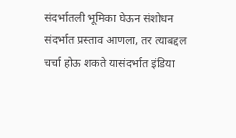संदर्भातली भूमिका घेऊन संशोधन संदर्भात प्रस्ताव आणला, तर त्याबद्दल चर्चा होऊ शकते यासंदर्भात इंडिया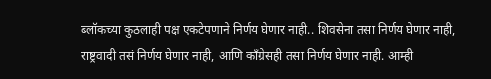ब्लॉकच्या कुठलाही पक्ष एकटेपणाने निर्णय घेणार नाही.. शिवसेना तसा निर्णय घेणार नाही, राष्ट्रवादी तसं निर्णय घेणार नाही, आणि काँग्रेसही तसा निर्णय घेणार नाही. आम्ही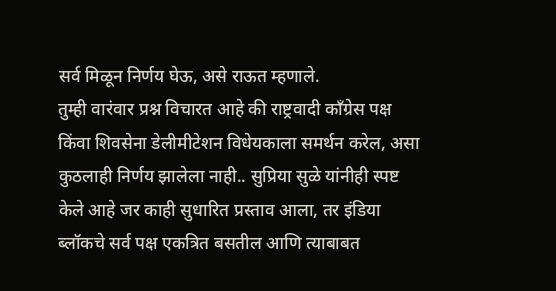सर्व मिळून निर्णय घेऊ, असे राऊत म्हणाले.
तुम्ही वारंवार प्रश्न विचारत आहे की राष्ट्रवादी काँग्रेस पक्ष किंवा शिवसेना डेलीमीटेशन विधेयकाला समर्थन करेल, असा कुठलाही निर्णय झालेला नाही.. सुप्रिया सुळे यांनीही स्पष्ट केले आहे जर काही सुधारित प्रस्ताव आला, तर इंडिया ब्लॉकचे सर्व पक्ष एकत्रित बसतील आणि त्याबाबत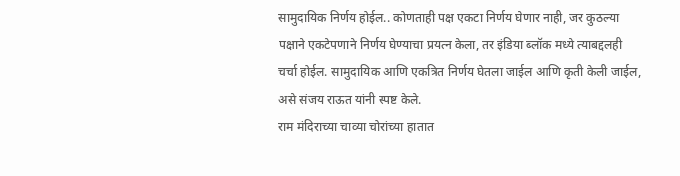सामुदायिक निर्णय होईल.. कोणताही पक्ष एकटा निर्णय घेणार नाही, जर कुठल्या पक्षाने एकटेपणाने निर्णय घेण्याचा प्रयत्न केला, तर इंडिया ब्लॉक मध्ये त्याबद्दलही चर्चा होईल. सामुदायिक आणि एकत्रित निर्णय घेतला जाईल आणि कृती केली जाईल, असे संजय राऊत यांनी स्पष्ट केले.
राम मंदिराच्या चाव्या चोरांच्या हातात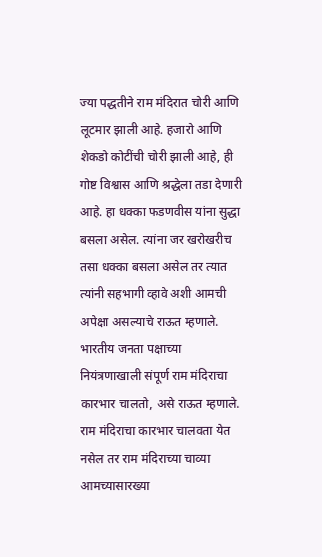ज्या पद्धतीने राम मंदिरात चोरी आणि लूटमार झाली आहे. हजारो आणि शेकडो कोटींची चोरी झाली आहे, ही गोष्ट विश्वास आणि श्रद्धेला तडा देणारी आहे. हा धक्का फडणवीस यांना सुद्धा बसला असेल. त्यांना जर खरोखरीच तसा धक्का बसला असेल तर त्यात त्यांनी सहभागी व्हावे अशी आमची अपेक्षा असल्याचे राऊत म्हणाले. भारतीय जनता पक्षाच्या नियंत्रणाखाली संपूर्ण राम मंदिराचा कारभार चालतो, असे राऊत म्हणाले. राम मंदिराचा कारभार चालवता येत नसेल तर राम मंदिराच्या चाव्या आमच्यासारख्या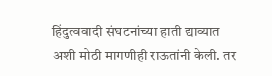हिंदुत्ववादी संघटनांच्या हाती द्याव्यात अशी मोठी मागणीही राऊतांनी केली. तर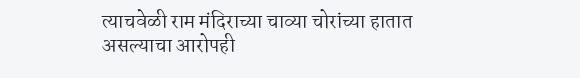त्याचवेळी राम मंदिराच्या चाव्या चोरांच्या हातात असल्याचा आरोपही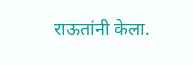राऊतांनी केला.